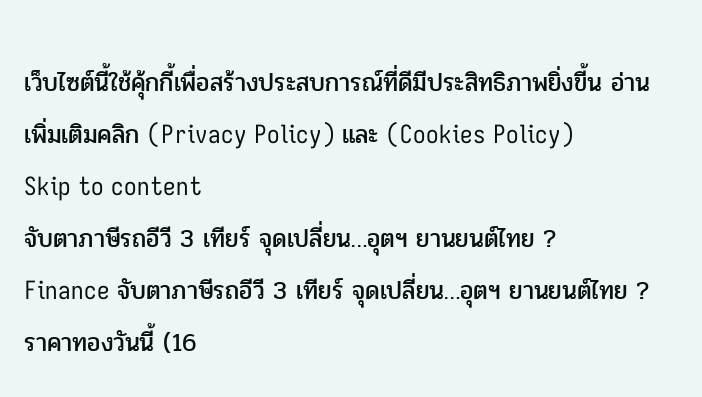เว็บไซต์นี้ใช้คุ้กกี้เพื่อสร้างประสบการณ์ที่ดีมีประสิทธิภาพยิ่งขี้น อ่านเพิ่มเติมคลิก (Privacy Policy) และ (Cookies Policy)
Skip to content
จับตาภาษีรถอีวี 3 เทียร์ จุดเปลี่ยน…อุตฯ ยานยนต์ไทย ?
Finance จับตาภาษีรถอีวี 3 เทียร์ จุดเปลี่ยน…อุตฯ ยานยนต์ไทย ?
ราคาทองวันนี้ (16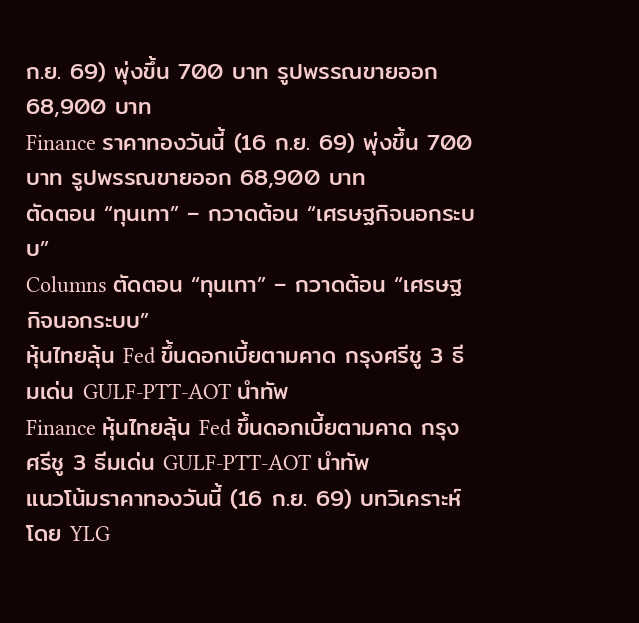ก.ย. 69) พุ่งขึ้น 700 บาท รูปพรรณขายออก 68,900 บาท
Finance ราคาทองวันนี้ (16 ก.ย. 69) พุ่งขึ้น 700 บาท รูปพรรณขายออก 68,900 บาท
ตัดตอน “ทุนเทา” – กวาดต้อน “เศรษฐกิจนอกระบบ”
Columns ตัดตอน “ทุนเทา” – กวาดต้อน “เศรษฐกิจนอกระบบ”
หุ้นไทยลุ้น Fed ขึ้นดอกเบี้ยตามคาด กรุงศรีชู 3 ธีมเด่น GULF-PTT-AOT นำทัพ
Finance หุ้นไทยลุ้น Fed ขึ้นดอกเบี้ยตามคาด กรุงศรีชู 3 ธีมเด่น GULF-PTT-AOT นำทัพ
แนวโน้มราคาทองวันนี้ (16 ก.ย. 69) บทวิเคราะห์โดย YLG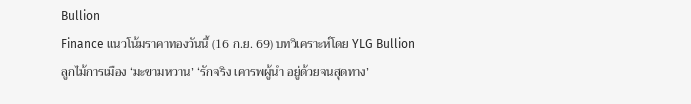Bullion
Finance แนวโน้มราคาทองวันนี้ (16 ก.ย. 69) บทวิเคราะห์โดย YLG Bullion
ลูกไม้การเมือง ‘มะขามหวาน’ ‘รักจริง เคารพผู้นำ อยู่ด้วยจนสุดทาง’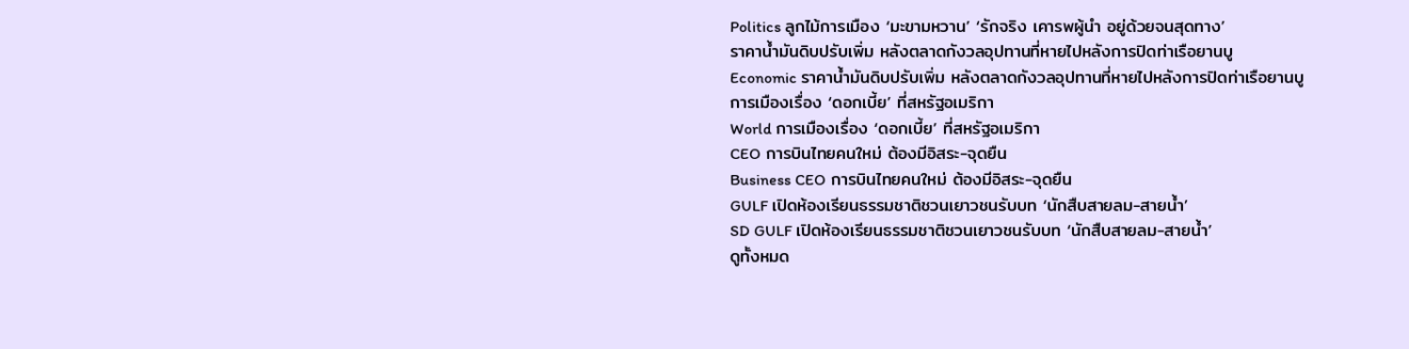Politics ลูกไม้การเมือง ‘มะขามหวาน’ ‘รักจริง เคารพผู้นำ อยู่ด้วยจนสุดทาง’
ราคาน้ำมันดิบปรับเพิ่ม หลังตลาดกังวลอุปทานที่หายไปหลังการปิดท่าเรือยานบู
Economic ราคาน้ำมันดิบปรับเพิ่ม หลังตลาดกังวลอุปทานที่หายไปหลังการปิดท่าเรือยานบู
การเมืองเรื่อง ‘ดอกเบี้ย’ ที่สหรัฐอเมริกา
World การเมืองเรื่อง ‘ดอกเบี้ย’ ที่สหรัฐอเมริกา
CEO การบินไทยคนใหม่ ต้องมีอิสระ-จุดยืน
Business CEO การบินไทยคนใหม่ ต้องมีอิสระ-จุดยืน
GULF เปิดห้องเรียนธรรมชาติชวนเยาวชนรับบท ‘นักสืบสายลม-สายน้ำ’
SD GULF เปิดห้องเรียนธรรมชาติชวนเยาวชนรับบท ‘นักสืบสายลม-สายน้ำ’
ดูทั้งหมด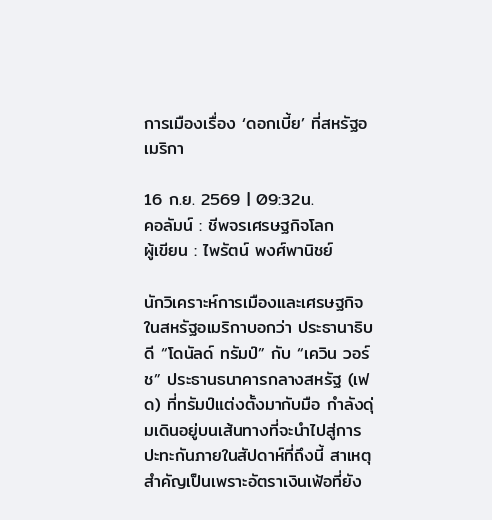การเมืองเรื่อง ‘ดอกเบี้ย’ ที่สหรัฐอเมริกา

16 ก.ย. 2569 | 09:32น.
คอลัมน์ : ชีพจรเศรษฐกิจโลก
ผู้เขียน : ไพรัตน์ พงศ์พานิชย์

นักวิเคราะห์การเมืองและเศรษฐกิจในสหรัฐอเมริกาบอกว่า ประธานาธิบดี “โดนัลด์ ทรัมป์” กับ “เควิน วอร์ช” ประธานธนาคารกลางสหรัฐ (เฟด) ที่ทรัมป์แต่งตั้งมากับมือ กำลังดุ่มเดินอยู่บนเส้นทางที่จะนำไปสู่การปะทะกันภายในสัปดาห์ที่ถึงนี้ สาเหตุสำคัญเป็นเพราะอัตราเงินเฟ้อที่ยัง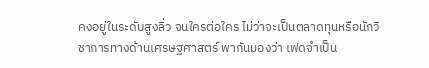คงอยู่ในระดับสูงลิ่ว จนใครต่อใคร ไม่ว่าจะเป็นตลาดทุนหรือนักวิชาการทางด้านเศรษฐศาสตร์ พากันมองว่า เฟดจำเป็น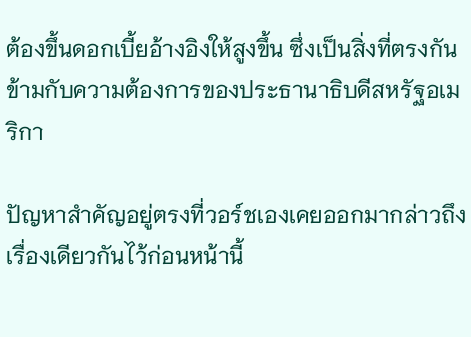ต้องขึ้นดอกเบี้ยอ้างอิงให้สูงขึ้น ซึ่งเป็นสิ่งที่ตรงกันข้ามกับความต้องการของประธานาธิบดีสหรัฐอเมริกา

ปัญหาสำคัญอยู่ตรงที่วอร์ชเองเคยออกมากล่าวถึงเรื่องเดียวกันไว้ก่อนหน้านี้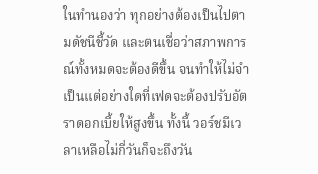ในทำนองว่า ทุกอย่างต้องเป็นไปตามดัชนีชี้วัด และตนเชื่อว่าสภาพการณ์ทั้งหมดจะต้องดีขึ้น จนทำให้ไม่จำเป็นแต่อย่างใดที่เฟดจะต้องปรับอัตราดอกเบี้ยให้สูงขึ้น ทั้งนี้ วอร์ชมีเวลาเหลือไม่กี่วันก็จะถึงวัน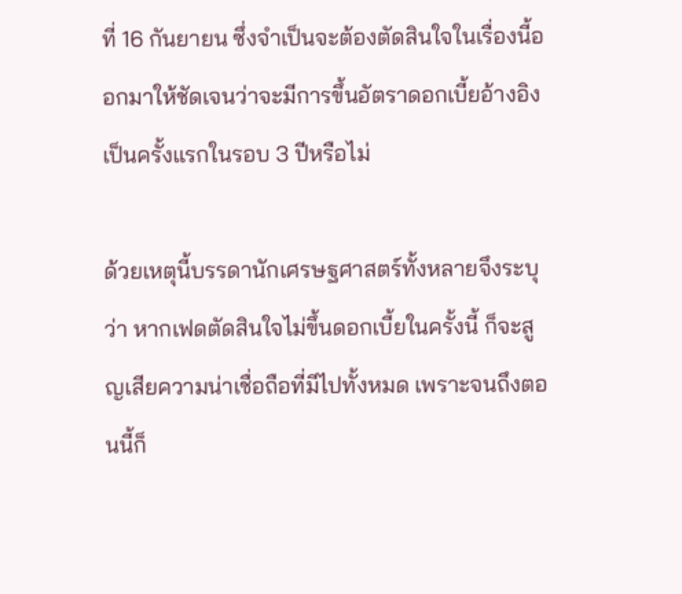ที่ 16 กันยายน ซึ่งจำเป็นจะต้องตัดสินใจในเรื่องนี้ออกมาให้ชัดเจนว่าจะมีการขึ้นอัตราดอกเบี้ยอ้างอิงเป็นครั้งแรกในรอบ 3 ปีหรือไม่

ด้วยเหตุนี้บรรดานักเศรษฐศาสตร์ทั้งหลายจึงระบุว่า หากเฟดตัดสินใจไม่ขึ้นดอกเบี้ยในครั้งนี้ ก็จะสูญเสียความน่าเชื่อถือที่มีไปทั้งหมด เพราะจนถึงตอนนี้ก็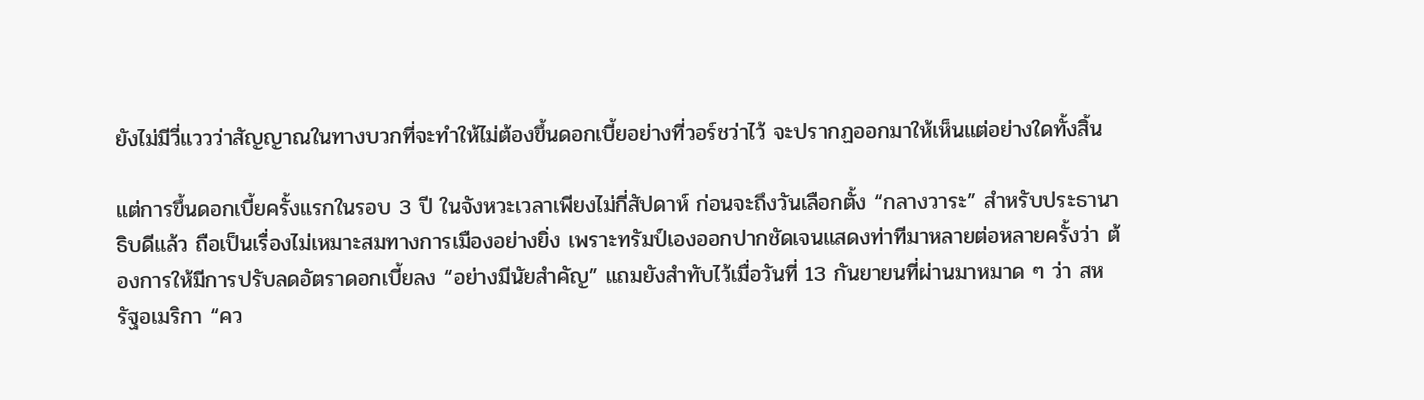ยังไม่มีวี่แววว่าสัญญาณในทางบวกที่จะทำให้ไม่ต้องขึ้นดอกเบี้ยอย่างที่วอร์ชว่าไว้ จะปรากฏออกมาให้เห็นแต่อย่างใดทั้งสิ้น

แต่การขึ้นดอกเบี้ยครั้งแรกในรอบ 3 ปี ในจังหวะเวลาเพียงไม่กี่สัปดาห์ ก่อนจะถึงวันเลือกตั้ง “กลางวาระ” สำหรับประธานาธิบดีแล้ว ถือเป็นเรื่องไม่เหมาะสมทางการเมืองอย่างยิ่ง เพราะทรัมป์เองออกปากชัดเจนแสดงท่าทีมาหลายต่อหลายครั้งว่า ต้องการให้มีการปรับลดอัตราดอกเบี้ยลง “อย่างมีนัยสำคัญ” แถมยังสำทับไว้เมื่อวันที่ 13 กันยายนที่ผ่านมาหมาด ๆ ว่า สหรัฐอเมริกา “คว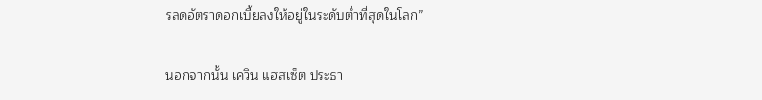รลดอัตราดอกเบี้ยลงให้อยู่ในระดับต่ำที่สุดในโลก”

นอกจากนั้น เควิน แฮสเซ็ต ประธา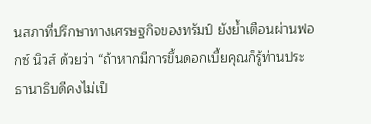นสภาที่ปรึกษาทางเศรษฐกิจของทรัมป์ ยังย้ำเตือนผ่านฟอกซ์ นิวส์ ด้วยว่า “ถ้าหากมีการขึ้นดอกเบี้ยคุณก็รู้ท่านประธานาธิบดีคงไม่เป็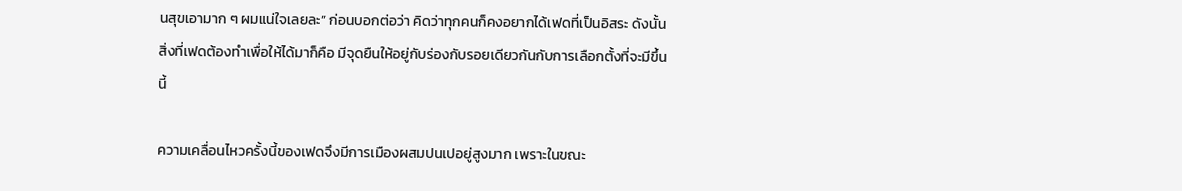นสุขเอามาก ๆ ผมแน่ใจเลยละ” ก่อนบอกต่อว่า คิดว่าทุกคนก็คงอยากได้เฟดที่เป็นอิสระ ดังนั้นสิ่งที่เฟดต้องทำเพื่อให้ได้มาก็คือ มีจุดยืนให้อยู่กับร่องกับรอยเดียวกันกับการเลือกตั้งที่จะมีขึ้นนี้

ความเคลื่อนไหวครั้งนี้ของเฟดจึงมีการเมืองผสมปนเปอยู่สูงมาก เพราะในขณะ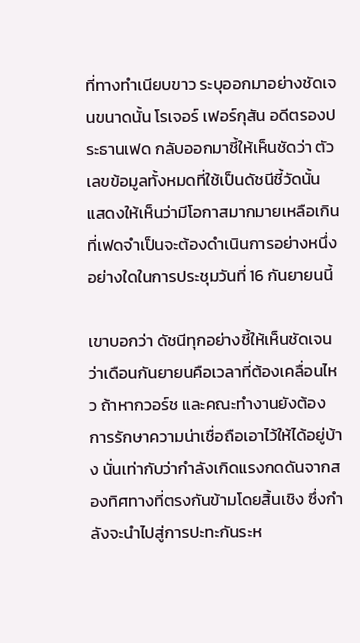ที่ทางทำเนียบขาว ระบุออกมาอย่างชัดเจนขนาดนั้น โรเจอร์ เฟอร์กุสัน อดีตรองประธานเฟด กลับออกมาชี้ให้เห็นชัดว่า ตัวเลขข้อมูลทั้งหมดที่ใช้เป็นดัชนีชี้วัดนั้น แสดงให้เห็นว่ามีโอกาสมากมายเหลือเกินที่เฟดจำเป็นจะต้องดำเนินการอย่างหนึ่งอย่างใดในการประชุมวันที่ 16 กันยายนนี้

เขาบอกว่า ดัชนีทุกอย่างชี้ให้เห็นชัดเจนว่าเดือนกันยายนคือเวลาที่ต้องเคลื่อนไหว ถ้าหากวอร์ช และคณะทำงานยังต้องการรักษาความน่าเชื่อถือเอาไว้ให้ได้อยู่บ้าง นั่นเท่ากับว่ากำลังเกิดแรงกดดันจากสองทิศทางที่ตรงกันข้ามโดยสิ้นเชิง ซึ่งกำลังจะนำไปสู่การปะทะกันระห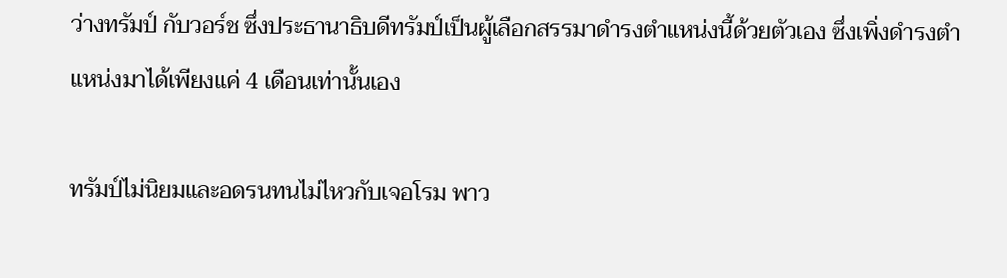ว่างทรัมป์ กับวอร์ช ซึ่งประธานาธิบดีทรัมป์เป็นผู้เลือกสรรมาดำรงตำแหน่งนี้ด้วยตัวเอง ซึ่งเพิ่งดำรงตำแหน่งมาได้เพียงแค่ 4 เดือนเท่านั้นเอง

ทรัมป์ไม่นิยมและอดรนทนไม่ไหวกับเจอโรม พาว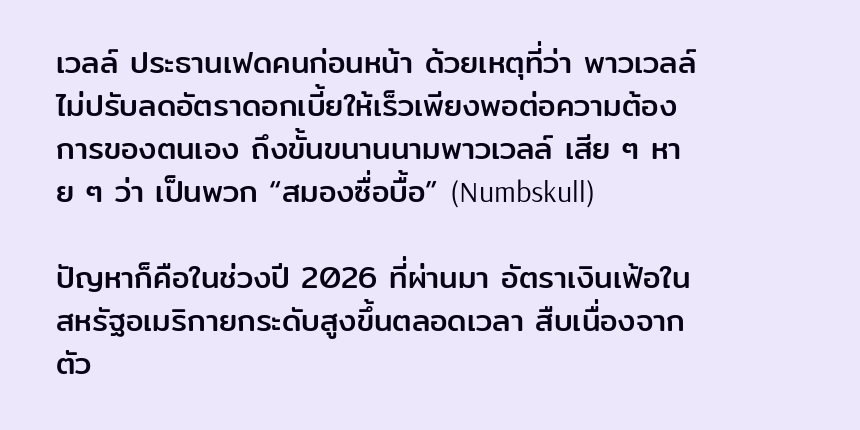เวลล์ ประธานเฟดคนก่อนหน้า ด้วยเหตุที่ว่า พาวเวลล์ไม่ปรับลดอัตราดอกเบี้ยให้เร็วเพียงพอต่อความต้องการของตนเอง ถึงขั้นขนานนามพาวเวลล์ เสีย ๆ หาย ๆ ว่า เป็นพวก “สมองซื่อบื้อ” (Numbskull)

ปัญหาก็คือในช่วงปี 2026 ที่ผ่านมา อัตราเงินเฟ้อในสหรัฐอเมริกายกระดับสูงขึ้นตลอดเวลา สืบเนื่องจากตัว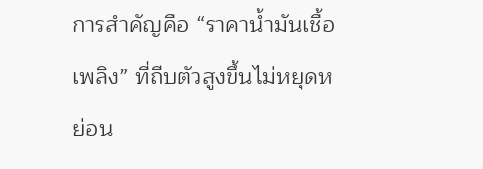การสำคัญคือ “ราคาน้ำมันเชื้อเพลิง” ที่ถีบตัวสูงขึ้นไม่หยุดหย่อน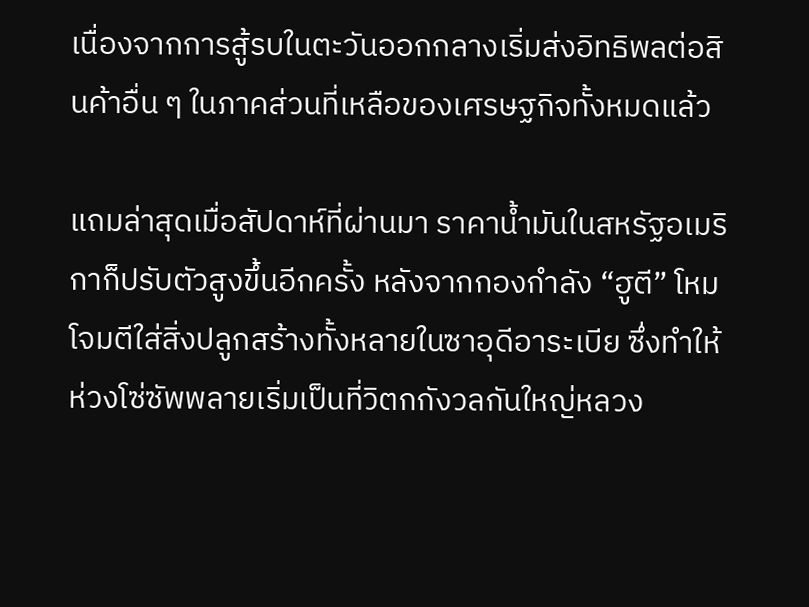เนื่องจากการสู้รบในตะวันออกกลางเริ่มส่งอิทธิพลต่อสินค้าอื่น ๆ ในภาคส่วนที่เหลือของเศรษฐกิจทั้งหมดแล้ว

แถมล่าสุดเมื่อสัปดาห์ที่ผ่านมา ราคาน้ำมันในสหรัฐอเมริกาก็ปรับตัวสูงขึ้นอีกครั้ง หลังจากกองกำลัง “ฮูตี” โหมโจมตีใส่สิ่งปลูกสร้างทั้งหลายในซาอุดีอาระเบีย ซึ่งทำให้ห่วงโซ่ซัพพลายเริ่มเป็นที่วิตกกังวลกันใหญ่หลวง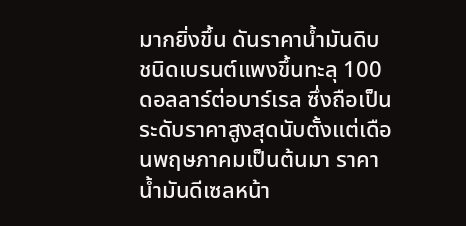มากยิ่งขึ้น ดันราคาน้ำมันดิบชนิดเบรนต์แพงขึ้นทะลุ 100 ดอลลาร์ต่อบาร์เรล ซึ่งถือเป็นระดับราคาสูงสุดนับตั้งแต่เดือนพฤษภาคมเป็นต้นมา ราคาน้ำมันดีเซลหน้า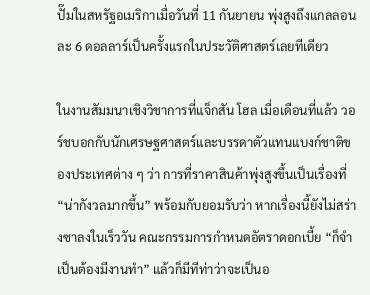ปั๊มในสหรัฐอเมริกาเมื่อวันที่ 11 กันยายน พุ่งสูงถึงแกลลอนละ 6 ดอลลาร์เป็นครั้งแรกในประวัติศาสตร์เลยทีเดียว

ในงานสัมมนาเชิงวิชาการที่แจ็กสัน โฮล เมื่อเดือนที่แล้ว วอร์ชบอกกับนักเศรษฐศาสตร์และบรรดาตัวแทนแบงก์ชาติของประเทศต่าง ๆ ว่า การที่ราคาสินค้าพุ่งสูงขึ้นเป็นเรื่องที่ “น่ากังวลมากขึ้น” พร้อมกับยอมรับว่า หากเรื่องนี้ยังไม่สร่างซาลงในเร็ววัน คณะกรรมการกำหนดอัตราดอกเบี้ย “ก็จำเป็นต้องมีงานทำ” แล้วก็มีทีท่าว่าจะเป็นอ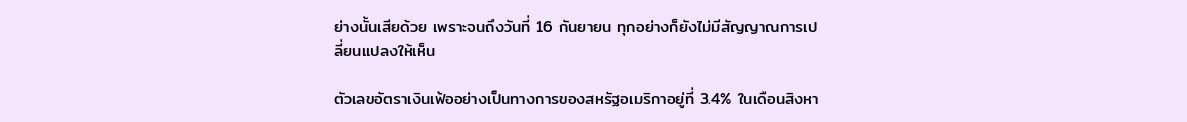ย่างนั้นเสียด้วย เพราะจนถึงวันที่ 16 กันยายน ทุกอย่างก็ยังไม่มีสัญญาณการเปลี่ยนแปลงให้เห็น

ตัวเลขอัตราเงินเฟ้ออย่างเป็นทางการของสหรัฐอเมริกาอยู่ที่ 3.4% ในเดือนสิงหา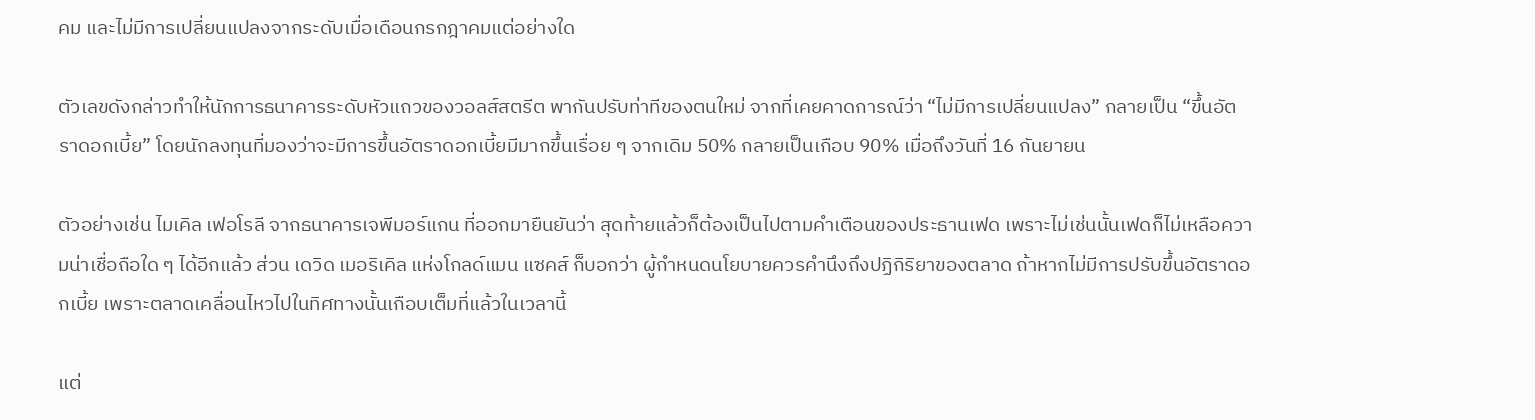คม และไม่มีการเปลี่ยนแปลงจากระดับเมื่อเดือนกรกฎาคมแต่อย่างใด

ตัวเลขดังกล่าวทำให้นักการธนาคารระดับหัวแถวของวอลส์สตรีต พากันปรับท่าทีของตนใหม่ จากที่เคยคาดการณ์ว่า “ไม่มีการเปลี่ยนแปลง” กลายเป็น “ขึ้นอัตราดอกเบี้ย” โดยนักลงทุนที่มองว่าจะมีการขึ้นอัตราดอกเบี้ยมีมากขึ้นเรื่อย ๆ จากเดิม 50% กลายเป็นเกือบ 90% เมื่อถึงวันที่ 16 กันยายน

ตัวอย่างเช่น ไมเคิล เฟอโรลี จากธนาคารเจพีมอร์แกน ที่ออกมายืนยันว่า สุดท้ายแล้วก็ต้องเป็นไปตามคำเตือนของประธานเฟด เพราะไม่เช่นนั้นเฟดก็ไม่เหลือความน่าเชื่อถือใด ๆ ได้อีกแล้ว ส่วน เดวิด เมอริเคิล แห่งโกลด์แมน แซคส์ ก็บอกว่า ผู้กำหนดนโยบายควรคำนึงถึงปฏิกิริยาของตลาด ถ้าหากไม่มีการปรับขึ้นอัตราดอกเบี้ย เพราะตลาดเคลื่อนไหวไปในทิศทางนั้นเกือบเต็มที่แล้วในเวลานี้

แต่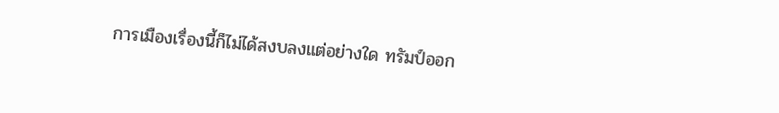การเมืองเรื่องนี้ก็ไม่ได้สงบลงแต่อย่างใด ทรัมป์ออก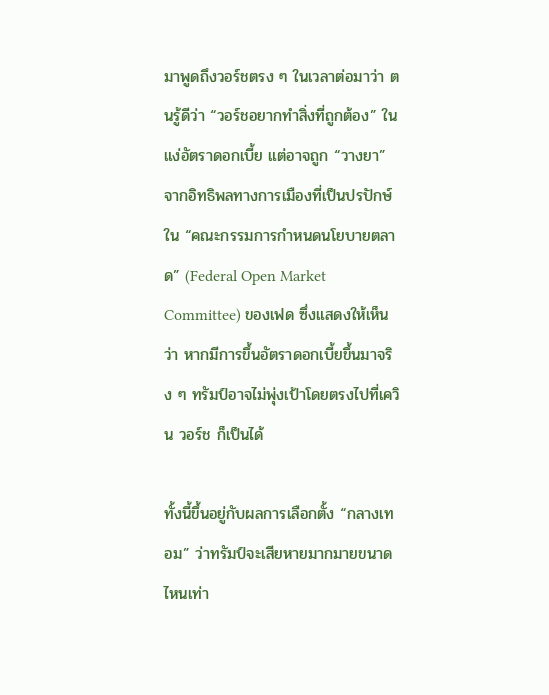มาพูดถึงวอร์ชตรง ๆ ในเวลาต่อมาว่า ตนรู้ดีว่า “วอร์ชอยากทำสิ่งที่ถูกต้อง” ในแง่อัตราดอกเบี้ย แต่อาจถูก “วางยา” จากอิทธิพลทางการเมืองที่เป็นปรปักษ์ใน “คณะกรรมการกำหนดนโยบายตลาด” (Federal Open Market Committee) ของเฟด ซึ่งแสดงให้เห็นว่า หากมีการขึ้นอัตราดอกเบี้ยขึ้นมาจริง ๆ ทรัมป์อาจไม่พุ่งเป้าโดยตรงไปที่เควิน วอร์ช ก็เป็นได้

ทั้งนี้ขึ้นอยู่กับผลการเลือกตั้ง “กลางเทอม” ว่าทรัมป์จะเสียหายมากมายขนาดไหนเท่า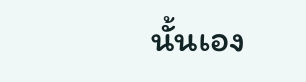นั้นเอง